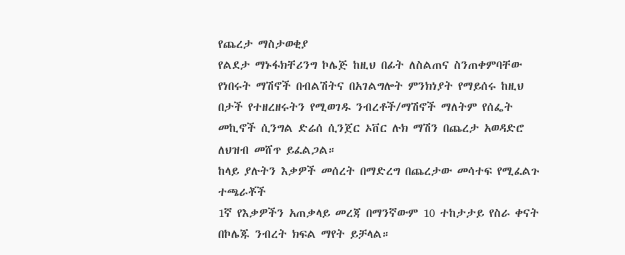የጨረታ ማስታወቂያ
የልደታ ማኑፋክቸሪንግ ኮሌጅ ከዚህ በፊት ለስልጠና ስንጠቀምባቸው የነበሩት ማሽኖች በብልሽትና በአገልግሎት ምንክነያት የማይሰሩ ከዚህ በታች የተዘረዘሩትን የሚወገዱ ንብረቶች/ማሽኖች ማለትም የሰፌት መኪኖች ሲንግል ድሬሰ ሲንጀር ኦቨር ሉክ ማሽን በጨረታ አወዳድሮ ለህዝብ መሸጥ ይፈልጋል።
ከላይ ያሉትን እቃዎች መሰረት በማድረግ በጨረታው መሳተፍ የሚፈልጉ ተጫራቾች
1ኛ የእቃዎችን አጠቃላይ መረጃ በማንኛውም 10 ተከታታይ የስራ ቀናት በኮሌጁ ንብረት ክፍል ማየት ይቻላል።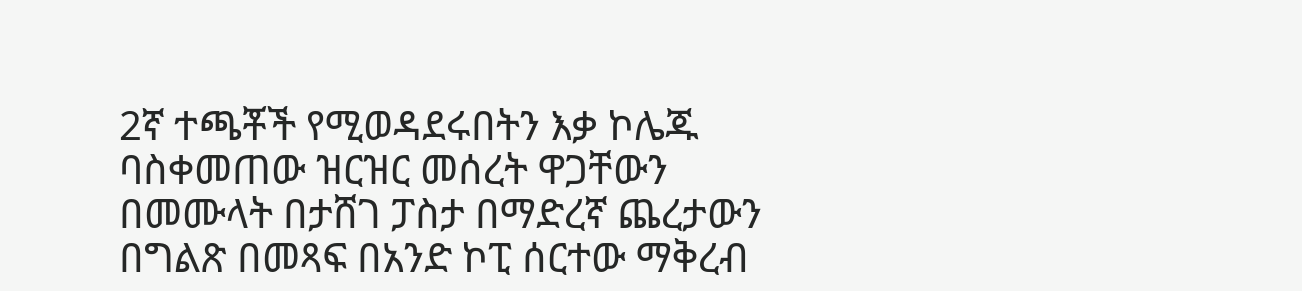2ኛ ተጫቾች የሚወዳደሩበትን እቃ ኮሌጁ ባስቀመጠው ዝርዝር መሰረት ዋጋቸውን በመሙላት በታሸገ ፓስታ በማድረኛ ጨረታውን በግልጽ በመጻፍ በአንድ ኮፒ ሰርተው ማቅረብ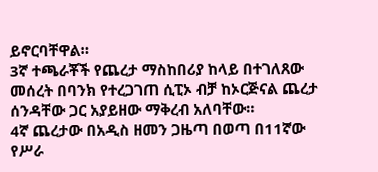ይኖርባቸዋል።
3ኛ ተጫራቾች የጨረታ ማስከበሪያ ከላይ በተገለጸው መሰረት በባንክ የተረጋገጠ ሲፒኦ ብቻ ከኦርጅናል ጨረታ ሰንዳቸው ጋር አያይዘው ማቅረብ አለባቸው።
4ኛ ጨረታው በአዲስ ዘመን ጋዜጣ በወጣ በ11ኛው የሥራ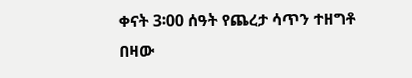ቀናት 3፡00 ሰዓት የጨረታ ሳጥን ተዘግቶ በዛው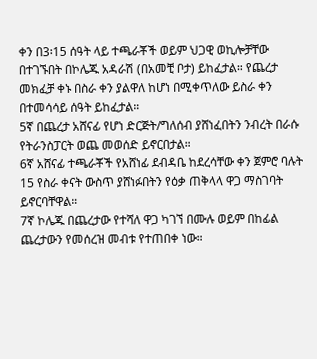ቀን በ3፡15 ሰዓት ላይ ተጫራቾች ወይም ህጋዊ ወኪሎቻቸው በተገኙበት በኮሌጁ አዳራሽ (በአመቺ ቦታ) ይከፈታል። የጨረታ መክፈቻ ቀኑ በስራ ቀን ያልዋለ ከሆነ በሚቀጥለው ይስራ ቀን በተመሳሳይ ሰዓት ይከፈታል።
5ኛ በጨረታ አሸናፊ የሆነ ድርጅት/ግለሰብ ያሸነፈበትን ንብረት በራሱ የትራንስፓርት ወጨ መወሰድ ይኖርበታል።
6ኛ አሸናፊ ተጫራቾች የአሸነፊ ደብዳቤ ከደረሳቸው ቀን ጀምሮ ባሉት 15 የስራ ቀናት ውስጥ ያሸነፉበትን የዕቃ ጠቅላላ ዋጋ ማስገባት ይኖርባቸዋል።
7ኛ ኮሌጁ በጨረታው የተሻለ ዋጋ ካገኘ በሙሉ ወይም በከፊል ጨረታውን የመሰረዝ መብቱ የተጠበቀ ነው።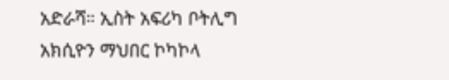አድራሻ። ኢስት አፍሪካ ቦትሊግ አክሲዮን ማህበር ኮካኮላ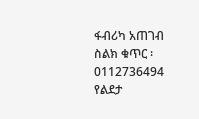ፋብሪካ አጠገብ
ስልክ ቁጥር ፡ 0112736494
የልደታ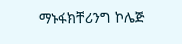ማኑፋክቸሪንግ ኮሌጅ